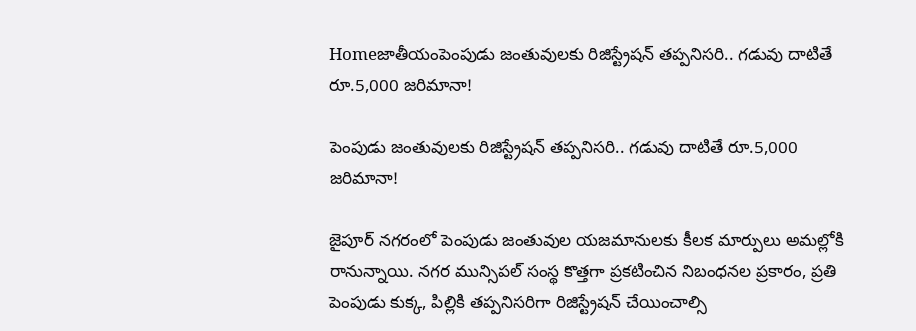Homeజాతీయంపెంపుడు జంతువులకు రిజిస్ట్రేషన్ తప్పనిసరి.. గడువు దాటితే రూ.5,000 జరిమానా!

పెంపుడు జంతువులకు రిజిస్ట్రేషన్ తప్పనిసరి.. గడువు దాటితే రూ.5,000 జరిమానా!

జైపూర్ నగరంలో పెంపుడు జంతువుల యజమానులకు కీలక మార్పులు అమల్లోకి రానున్నాయి. నగర మున్సిపల్ సంస్థ కొత్తగా ప్రకటించిన నిబంధనల ప్రకారం, ప్రతి పెంపుడు కుక్క, పిల్లికి తప్పనిసరిగా రిజిస్ట్రేషన్ చేయించాల్సి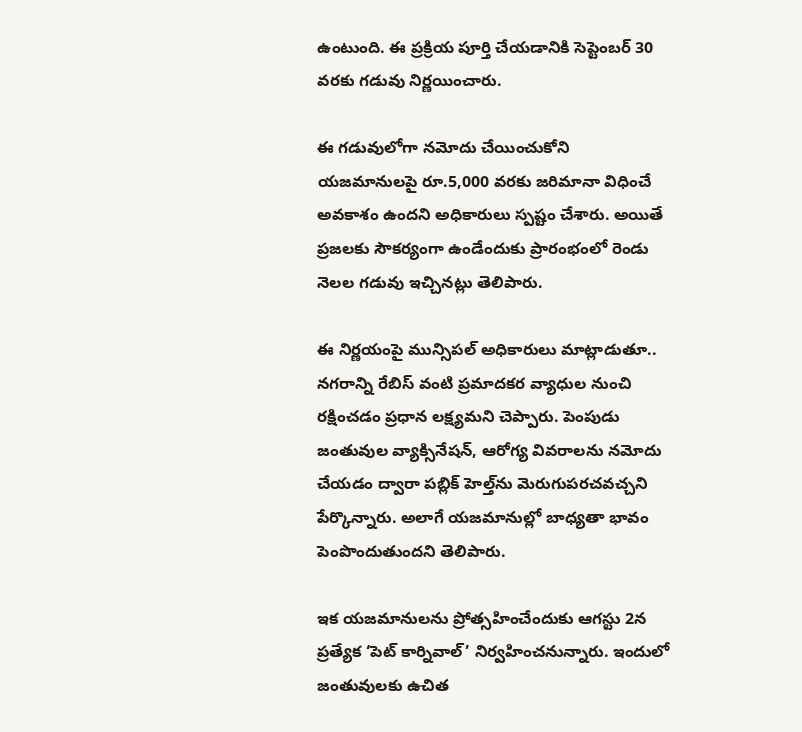ఉంటుంది. ఈ ప్రక్రియ పూర్తి చేయడానికి సెప్టెంబర్ 30 వరకు గడువు నిర్ణయించారు.

ఈ గడువులోగా నమోదు చేయించుకోని యజమానులపై రూ.5,000 వరకు జరిమానా విధించే అవకాశం ఉందని అధికారులు స్పష్టం చేశారు. అయితే ప్రజలకు సౌకర్యంగా ఉండేందుకు ప్రారంభంలో రెండు నెలల గడువు ఇచ్చినట్లు తెలిపారు.

ఈ నిర్ణయంపై మున్సిపల్ అధికారులు మాట్లాడుతూ.. నగరాన్ని రేబిస్ వంటి ప్రమాదకర వ్యాధుల నుంచి రక్షించడం ప్రధాన లక్ష్యమని చెప్పారు. పెంపుడు జంతువుల వ్యాక్సినేషన్, ఆరోగ్య వివరాలను నమోదు చేయడం ద్వారా పబ్లిక్ హెల్త్‌ను మెరుగుపరచవచ్చని పేర్కొన్నారు. అలాగే యజమానుల్లో బాధ్యతా భావం పెంపొందుతుందని తెలిపారు.

ఇక యజమానులను ప్రోత్సహించేందుకు ఆగస్టు 2న ప్రత్యేక ‘పెట్ కార్నివాల్’ నిర్వహించనున్నారు. ఇందులో జంతువులకు ఉచిత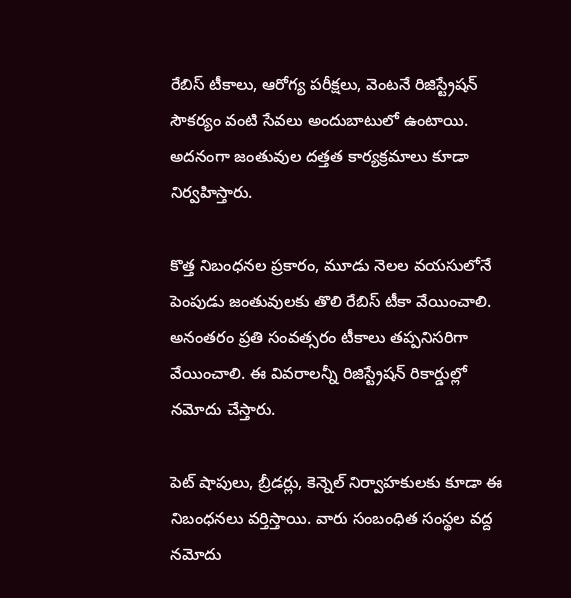రేబిస్ టీకాలు, ఆరోగ్య పరీక్షలు, వెంటనే రిజిస్ట్రేషన్ సౌకర్యం వంటి సేవలు అందుబాటులో ఉంటాయి. అదనంగా జంతువుల దత్తత కార్యక్రమాలు కూడా నిర్వహిస్తారు.

కొత్త నిబంధనల ప్రకారం, మూడు నెలల వయసులోనే పెంపుడు జంతువులకు తొలి రేబిస్ టీకా వేయించాలి. అనంతరం ప్రతి సంవత్సరం టీకాలు తప్పనిసరిగా వేయించాలి. ఈ వివరాలన్నీ రిజిస్ట్రేషన్ రికార్డుల్లో నమోదు చేస్తారు.

పెట్ షాపులు, బ్రీడర్లు, కెన్నెల్ నిర్వాహకులకు కూడా ఈ నిబంధనలు వర్తిస్తాయి. వారు సంబంధిత సంస్థల వద్ద నమోదు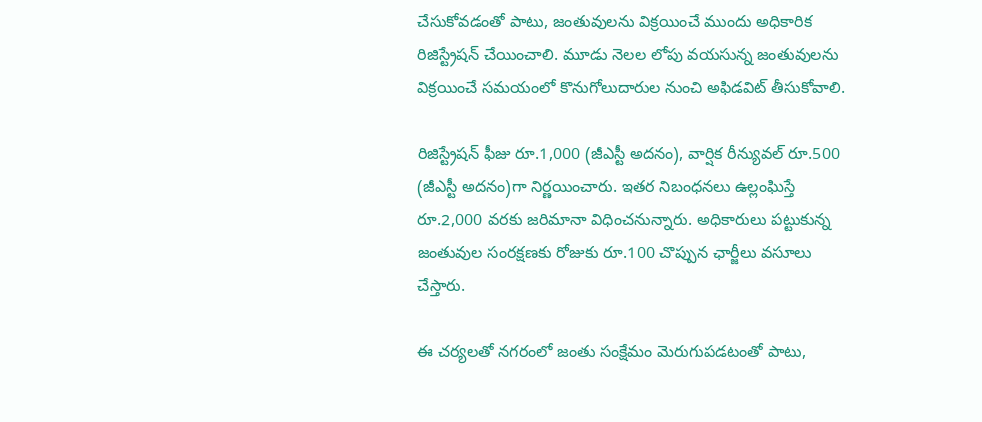చేసుకోవడంతో పాటు, జంతువులను విక్రయించే ముందు అధికారిక రిజిస్ట్రేషన్ చేయించాలి. మూడు నెలల లోపు వయసున్న జంతువులను విక్రయించే సమయంలో కొనుగోలుదారుల నుంచి అఫిడవిట్ తీసుకోవాలి.

రిజిస్ట్రేషన్ ఫీజు రూ.1,000 (జీఎస్టీ అదనం), వార్షిక రీన్యువల్ రూ.500 (జీఎస్టీ అదనం)గా నిర్ణయించారు. ఇతర నిబంధనలు ఉల్లంఘిస్తే రూ.2,000 వరకు జరిమానా విధించనున్నారు. అధికారులు పట్టుకున్న జంతువుల సంరక్షణకు రోజుకు రూ.100 చొప్పున ఛార్జీలు వసూలు చేస్తారు.

ఈ చర్యలతో నగరంలో జంతు సంక్షేమం మెరుగుపడటంతో పాటు,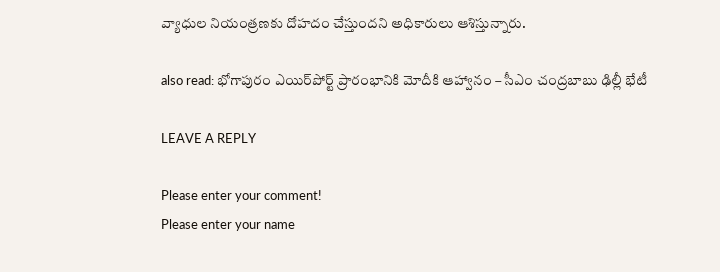వ్యాధుల నియంత్రణకు దోహదం చేస్తుందని అధికారులు ఆశిస్తున్నారు.

also read: భోగాపురం ఎయిర్‌పోర్ట్ ప్రారంభానికి మోదీకి ఆహ్వానం – సీఎం చంద్రబాబు ఢిల్లీ భేటీ

LEAVE A REPLY

Please enter your comment!
Please enter your name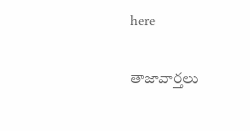here

తాజావార్తలు